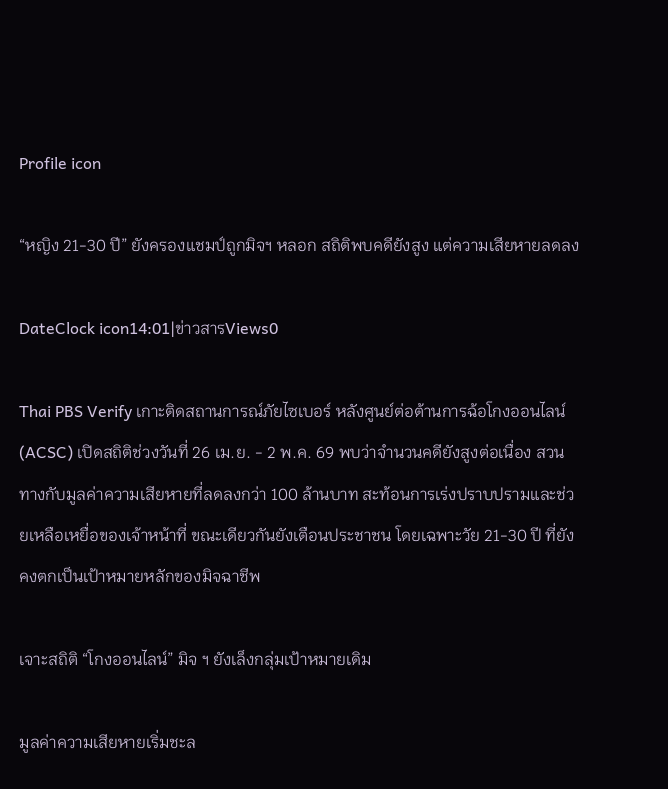Profile icon

“หญิง 21-30 ปี” ยังครองแชมป์ถูกมิจฯ หลอก สถิติพบคดียังสูง แต่ความเสียหายลดลง

DateClock icon14:01|ข่าวสารViews0

Thai PBS Verify เกาะติดสถานการณ์ภัยไซเบอร์ หลังศูนย์ต่อต้านการฉ้อโกงออนไลน์ (ACSC) เปิดสถิติช่วงวันที่ 26 เม.ย. - 2 พ.ค. 69 พบว่าจำนวนคดียังสูงต่อเนื่อง สวนทางกับมูลค่าความเสียหายที่ลดลงกว่า 100 ล้านบาท สะท้อนการเร่งปราบปรามและช่วยเหลือเหยื่อของเจ้าหน้าที่ ขณะเดียวกันยังเตือนประชาชน โดยเฉพาะวัย 21-30 ปี ที่ยังคงตกเป็นเป้าหมายหลักของมิจฉาชีพ

เจาะสถิติ “โกงออนไลน์” มิจ ฯ ยังเล็งกลุ่มเป้าหมายเดิม

มูลค่าความเสียหายเริ่มชะล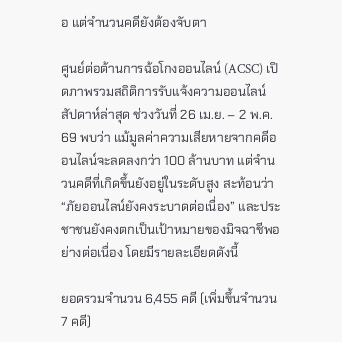อ แต่จำนวนคดียังต้องจับตา

ศูนย์ต่อต้านการฉ้อโกงออนไลน์ (ACSC) เปิดภาพรวมสถิติการรับแจ้งความออนไลน์สัปดาห์ล่าสุด ช่วงวันที่ 26 เม.ย. – 2 พ.ค. 69 พบว่า แม้มูลค่าความเสียหายจากคดีออนไลน์จะลดลงกว่า 100 ล้านบาท แต่จำนวนคดีที่เกิดขึ้นยังอยู่ในระดับสูง สะท้อนว่า “ภัยออนไลน์ยังคงระบาดต่อเนื่อง” และประชาชนยังคงตกเป็นเป้าหมายของมิจฉาชีพอย่างต่อเนื่อง โดยมีรายละเอียดดังนี้

ยอดรวมจำนวน 6,455 คดี (เพิ่มขึ้นจำนวน 7 คดี)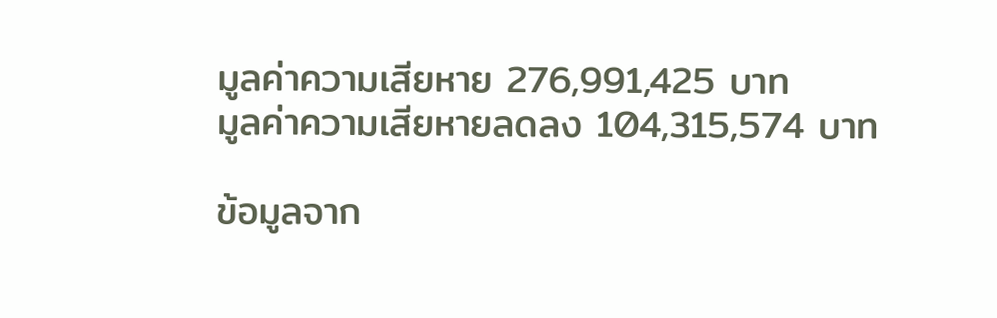มูลค่าความเสียหาย 276,991,425 บาท
มูลค่าความเสียหายลดลง 104,315,574 บาท

ข้อมูลจาก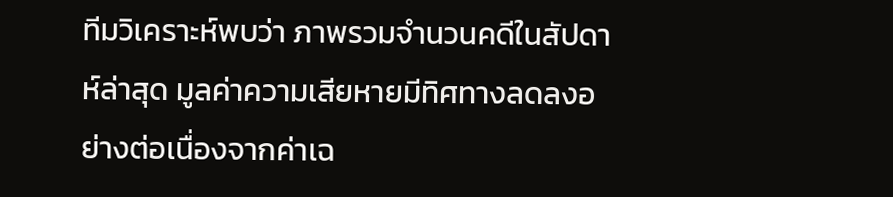ทีมวิเคราะห์พบว่า ภาพรวมจำนวนคดีในสัปดาห์ล่าสุด มูลค่าความเสียหายมีทิศทางลดลงอย่างต่อเนื่องจากค่าเฉ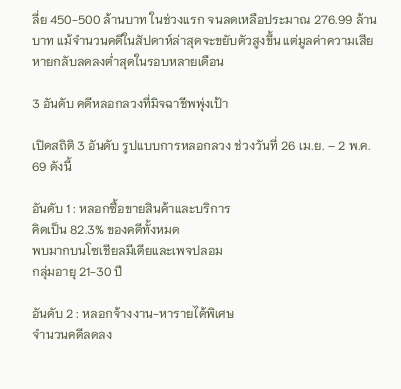ลี่ย 450-500 ล้านบาท ในช่วงแรก จนลดเหลือประมาณ 276.99 ล้านบาท แม้จำนวนคดีในสัปดาห์ล่าสุดจะขยับตัวสูงขึ้น แต่มูลค่าความเสียหายกลับลดลงต่ำสุดในรอบหลายเดือน

3 อันดับ คดีหลอกลวงที่มิจฉาชีพพุ่งเป้า

เปิดสถิติ 3 อันดับ รูปแบบการหลอกลวง ช่วงวันที่ 26 เม.ย. – 2 พ.ค. 69 ดังนี้

อันดับ 1 : หลอกซื้อขายสินค้าและบริการ
คิดเป็น 82.3% ของคดีทั้งหมด
พบมากบนโซเชียลมีเดียและเพจปลอม
กลุ่มอายุ 21-30 ปี

อันดับ 2 : หลอกจ้างงาน-หารายได้พิเศษ
จำนวนคดีลดลง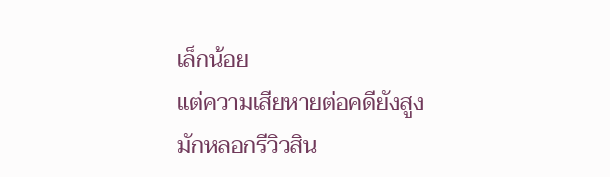เล็กน้อย
แต่ความเสียหายต่อคดียังสูง
มักหลอกรีวิวสิน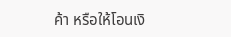ค้า หรือให้โอนเงิ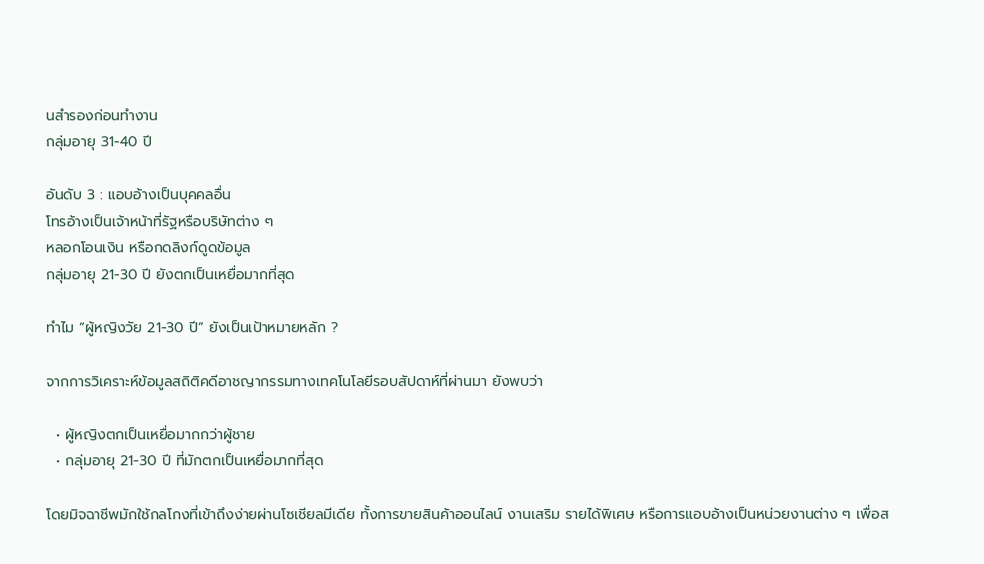นสำรองก่อนทำงาน
กลุ่มอายุ 31-40 ปี

อันดับ 3 : แอบอ้างเป็นบุคคลอื่น
โทรอ้างเป็นเจ้าหน้าที่รัฐหรือบริษัทต่าง ๆ
หลอกโอนเงิน หรือกดลิงก์ดูดข้อมูล
กลุ่มอายุ 21-30 ปี ยังตกเป็นเหยื่อมากที่สุด

ทำไม “ผู้หญิงวัย 21-30 ปี” ยังเป็นเป้าหมายหลัก ?

จากการวิเคราะห์ข้อมูลสถิติคดีอาชญากรรมทางเทคโนโลยีรอบสัปดาห์ที่ผ่านมา ยังพบว่า

  • ผู้หญิงตกเป็นเหยื่อมากกว่าผู้ชาย
  • กลุ่มอายุ 21-30 ปี ที่มักตกเป็นเหยื่อมากที่สุด

โดยมิจฉาชีพมักใช้กลโกงที่เข้าถึงง่ายผ่านโซเชียลมีเดีย ทั้งการขายสินค้าออนไลน์ งานเสริม รายได้พิเศษ หรือการแอบอ้างเป็นหน่วยงานต่าง ๆ เพื่อส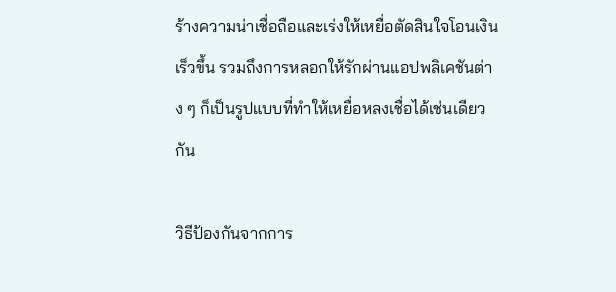ร้างความน่าเชื่อถือและเร่งให้เหยื่อตัดสินใจโอนเงินเร็วขึ้น รวมถึงการหลอกให้รักผ่านแอปพลิเคชันต่าง ๆ ก็เป็นรูปแบบที่ทำให้เหยื่อหลงเชื่อได้เช่นเดียวกัน

วิธีป้องกันจากการ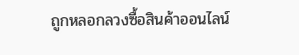ถูกหลอกลวงซื้อสินค้าออนไลน์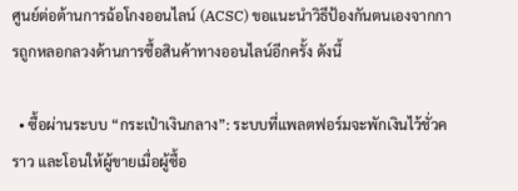ศูนย์ต่อต้านการฉ้อโกงออนไลน์ (ACSC) ขอแนะนำวิธีป้องกันตนเองจากการถูกหลอกลวงด้านการซื้อสินค้าทางออนไลน์อีกครั้ง ดังนี้

  • ซื้อผ่านระบบ “กระเป๋าเงินกลาง”: ระบบที่แพลตฟอร์มจะพักเงินไว้ชั่วคราว และโอนให้ผู้ขายเมื่อผู้ซื้อ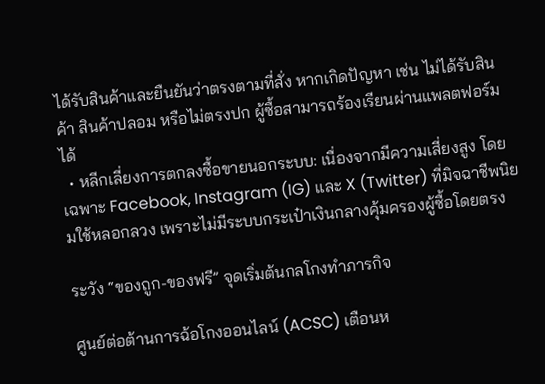ได้รับสินค้าและยืนยันว่าตรงตามที่สั่ง หากเกิดปัญหา เช่น ไม่ได้รับสินค้า สินค้าปลอม หรือไม่ตรงปก ผู้ซื้อสามารถร้องเรียนผ่านแพลตฟอร์มได้
  • หลีกเลี่ยงการตกลงซื้อขายนอกระบบ: เนื่องจากมีความเสี่ยงสูง โดยเฉพาะ Facebook, Instagram (IG) และ X (Twitter) ที่มิจฉาชีพนิยมใช้หลอกลวง เพราะไม่มีระบบกระเป๋าเงินกลางคุ้มครองผู้ซื้อโดยตรง

ระวัง “ของถูก-ของฟรี” จุดเริ่มต้นกลโกงทำภารกิจ

ศูนย์ต่อต้านการฉ้อโกงออนไลน์ (ACSC) เตือนห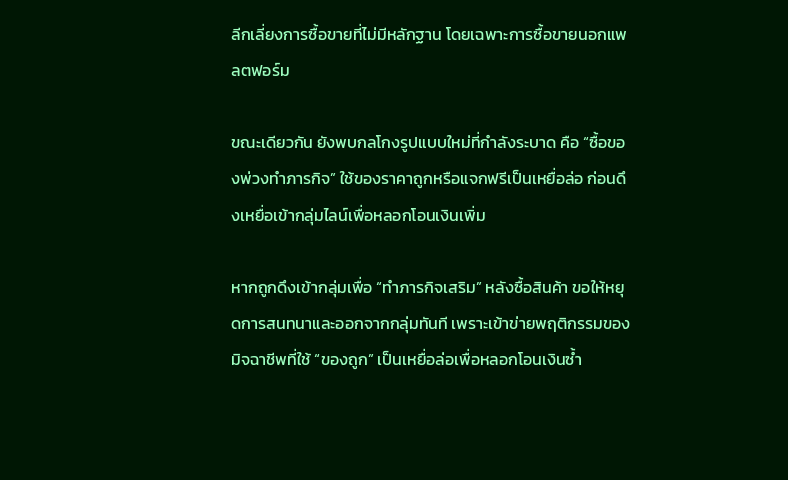ลีกเลี่ยงการซื้อขายที่ไม่มีหลักฐาน โดยเฉพาะการซื้อขายนอกแพลตฟอร์ม

ขณะเดียวกัน ยังพบกลโกงรูปแบบใหม่ที่กำลังระบาด คือ “ซื้อของพ่วงทำภารกิจ” ใช้ของราคาถูกหรือแจกฟรีเป็นเหยื่อล่อ ก่อนดึงเหยื่อเข้ากลุ่มไลน์เพื่อหลอกโอนเงินเพิ่ม

หากถูกดึงเข้ากลุ่มเพื่อ “ทำภารกิจเสริม” หลังซื้อสินค้า ขอให้หยุดการสนทนาและออกจากกลุ่มทันที เพราะเข้าข่ายพฤติกรรมของมิจฉาชีพที่ใช้ “ของถูก” เป็นเหยื่อล่อเพื่อหลอกโอนเงินซ้ำ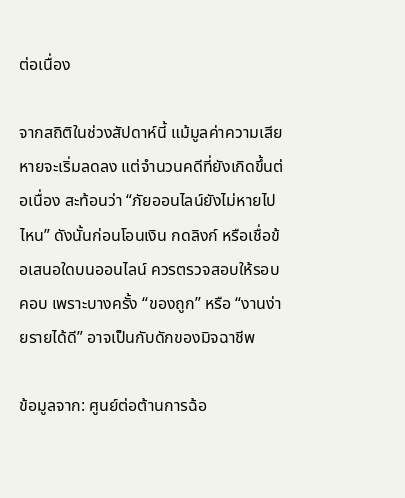ต่อเนื่อง

จากสถิติในช่วงสัปดาห์นี้ แม้มูลค่าความเสียหายจะเริ่มลดลง แต่จำนวนคดีที่ยังเกิดขึ้นต่อเนื่อง สะท้อนว่า “ภัยออนไลน์ยังไม่หายไปไหน” ดังนั้นก่อนโอนเงิน กดลิงก์ หรือเชื่อข้อเสนอใดบนออนไลน์ ควรตรวจสอบให้รอบคอบ เพราะบางครั้ง “ของถูก” หรือ “งานง่ายรายได้ดี” อาจเป็นกับดักของมิจฉาชีพ

ข้อมูลจาก: ศูนย์ต่อต้านการฉ้อ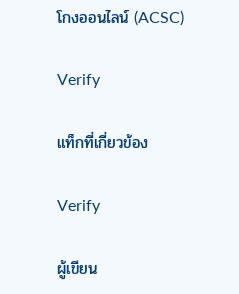โกงออนไลน์ (ACSC)

Verify

แท็กที่เกี่ยวข้อง

Verify

ผู้เขียน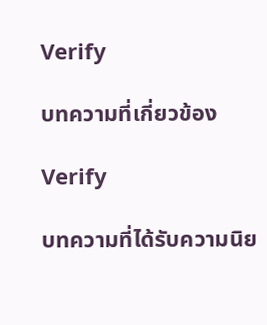Verify

บทความที่เกี่ยวข้อง

Verify

บทความที่ได้รับความนิย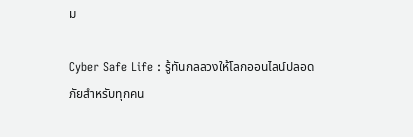ม

Cyber Safe Life : รู้ทันกลลวงให้โลกออนไลน์ปลอดภัยสำหรับทุกคน